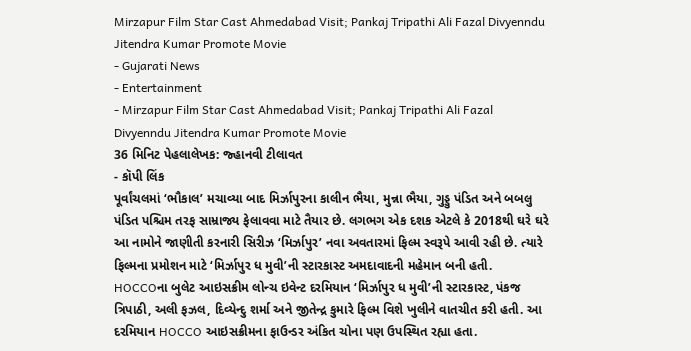Mirzapur Film Star Cast Ahmedabad Visit; Pankaj Tripathi Ali Fazal Divyenndu Jitendra Kumar Promote Movie
- Gujarati News
- Entertainment
- Mirzapur Film Star Cast Ahmedabad Visit; Pankaj Tripathi Ali Fazal Divyenndu Jitendra Kumar Promote Movie
36 મિનિટ પેહલાલેખક: જ્હાનવી ટીલાવત
- કૉપી લિંક
પૂર્વાંચલમાં ‘ભૌકાલ’ મચાવ્યા બાદ મિર્ઝાપુરના કાલીન ભૈયા, મુન્ના ભૈયા, ગુડ્ડુ પંડિત અને બબલુ પંડિત પશ્ચિમ તરફ સામ્રાજ્ય ફેલાવવા માટે તૈયાર છે. લગભગ એક દશક એટલે કે 2018થી ઘરે ઘરે આ નામોને જાણીતી કરનારી સિરીઝ ‘મિર્ઝાપુર’ નવા અવતારમાં ફિલ્મ સ્વરૂપે આવી રહી છે. ત્યારે ફિલ્મના પ્રમોશન માટે ‘મિર્ઝાપુર ધ મુવી’ની સ્ટારકાસ્ટ અમદાવાદની મહેમાન બની હતી.
HOCCOના બુલેટ આઇસક્રીમ લોન્ચ ઇવેન્ટ દરમિયાન ‘મિર્ઝાપુર ધ મુવી’ની સ્ટારકાસ્ટ, પંકજ ત્રિપાઠી, અલી ફઝલ, દિવ્યેન્દુ શર્મા અને જીતેન્દ્ર કુમારે ફિલ્મ વિશે ખુલીને વાતચીત કરી હતી. આ દરમિયાન HOCCO આઇસક્રીમના ફાઉન્ડર અંકિત ચોના પણ ઉપસ્થિત રહ્યા હતા.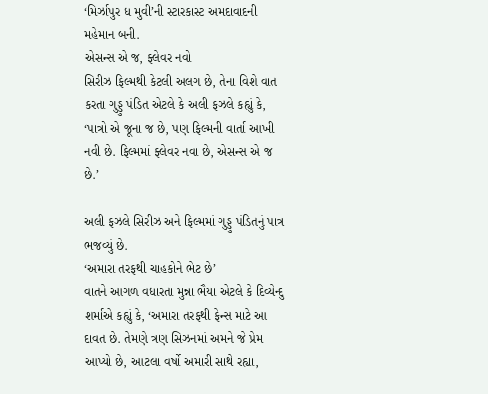‘મિર્ઝાપુર ધ મુવી’ની સ્ટારકાસ્ટ અમદાવાદની મહેમાન બની.
એસન્સ એ જ, ફ્લેવર નવો
સિરીઝ ફિલ્મથી કેટલી અલગ છે, તેના વિશે વાત કરતા ગુડ્ડુ પંડિત એટલે કે અલી ફઝલે કહ્યું કે, ‘પાત્રો એ જૂના જ છે, પણ ફિલ્મની વાર્તા આખી નવી છે. ફિલ્મમાં ફ્લેવર નવા છે, એસન્સ એ જ છે.’

અલી ફઝલે સિરીઝ અને ફિલ્મમાં ગુડ્ડુ પંડિતનું પાત્ર ભજવ્યું છે.
‘અમારા તરફથી ચાહકોને ભેટ છે’
વાતને આગળ વધારતા મુન્ના ભૈયા એટલે કે દિવ્યેન્દુ શર્માએ કહ્યું કે, ‘અમારા તરફથી ફેન્સ માટે આ દાવત છે. તેમણે ત્રણ સિઝનમાં અમને જે પ્રેમ આપ્યો છે, આટલા વર્ષો અમારી સાથે રહ્યા,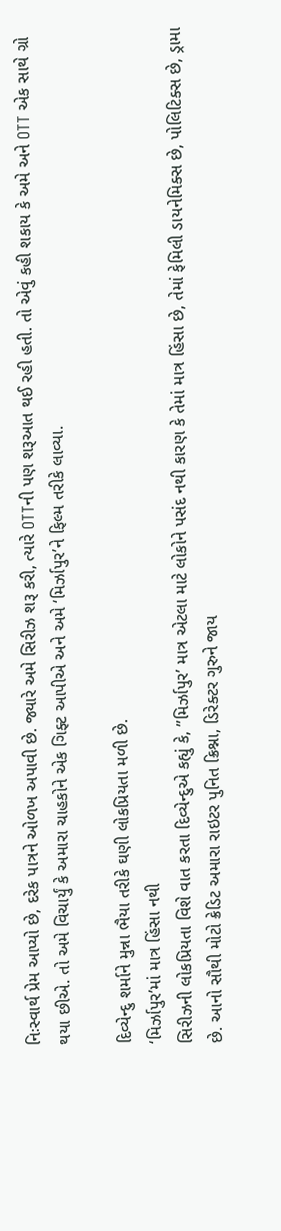નિઃસ્વાર્થ પ્રેમ આપ્યો છે, દરેક પાત્રને ઓળખ અપાવી છે. જ્યારે અમે સિરીઝ શરૂ કરી, ત્યારે OTTની પણ શરૂઆત થઈ રહી હતી. તો એવું કહી શકાય કે અમે અને OTT એક સાથે ગ્રો થયા છીએ. તો અમે વિચાર્યું કે અમારા ચાહકોને એક ગિફ્ટ આપીએ અને અમે ‘મિર્ઝાપુર’ને ફિલ્મ તરીકે લાવ્યા.

દિવ્યેન્દુ શર્માને મુન્ના ભૈયા તરીકે ઘણી લોકપ્રિયતા મળી છે.
‘મિર્ઝાપુર’માં માત્ર હિંસા નથી
સિરીઝની લોકપ્રિયતા વિશે વાત કરતા દિવ્યેન્દુએ કહ્યું કે, ”મિર્ઝાપુર’ માત્ર એટલા માટે લોકોને પસંદ નથી કારણ કે તેમાં માત્ર હિંસા છે, તેમાં ફેમિલી ડાયનેમિક્સ છે, પોલિટિક્સ છે, ડ્રામા છે. આનો સૌથી મોટો ક્રેડિટ અમારા રાઇટર પુનિત ક્રિશ્ના, ડિરેક્ટર ગુરુને જાય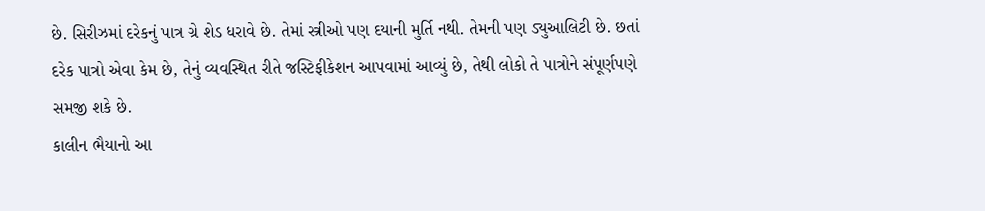છે. સિરીઝમાં દરેકનું પાત્ર ગ્રે શેડ ધરાવે છે. તેમાં સ્ત્રીઓ પણ દયાની મુર્તિ નથી. તેમની પણ ડ્યુઆલિટી છે. છતાં દરેક પાત્રો એવા કેમ છે, તેનું વ્યવસ્થિત રીતે જસ્ટિફીકેશન આપવામાં આવ્યું છે, તેથી લોકો તે પાત્રોને સંપૂર્ણપણે સમજી શકે છે.
કાલીન ભૈયાનો આ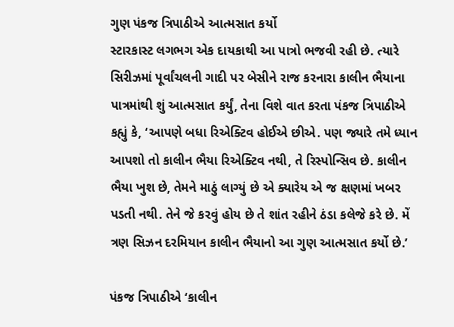ગુણ પંકજ ત્રિપાઠીએ આત્મસાત કર્યો
સ્ટારકાસ્ટ લગભગ એક દાયકાથી આ પાત્રો ભજવી રહી છે. ત્યારે સિરીઝમાં પૂર્વાંચલની ગાદી પર બેસીને રાજ કરનારા કાલીન ભૈયાના પાત્રમાંથી શું આત્મસાત કર્યું, તેના વિશે વાત કરતા પંકજ ત્રિપાઠીએ કહ્યું કે, ‘આપણે બધા રિએક્ટિવ હોઈએ છીએ. પણ જ્યારે તમે ધ્યાન આપશો તો કાલીન ભૈયા રિએક્ટિવ નથી, તે રિસ્પોન્સિવ છે. કાલીન ભૈયા ખુશ છે, તેમને માઠું લાગ્યું છે એ ક્યારેય એ જ ક્ષણમાં ખબર પડતી નથી. તેને જે કરવું હોય છે તે શાંત રહીને ઠંડા કલેજે કરે છે. મેં ત્રણ સિઝન દરમિયાન કાલીન ભૈયાનો આ ગુણ આત્મસાત કર્યો છે.’

પંકજ ત્રિપાઠીએ ‘કાલીન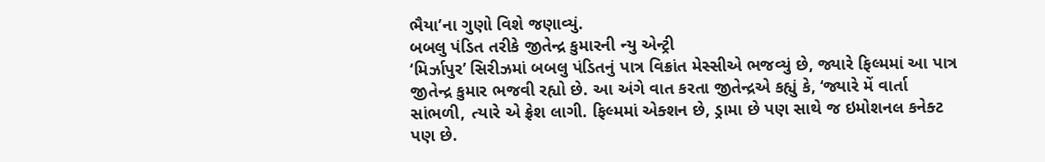ભૈયા’ના ગુણો વિશે જણાવ્યું.
બબલુ પંડિત તરીકે જીતેન્દ્ર કુમારની ન્યુ એન્ટ્રી
‘મિર્ઝાપુર’ સિરીઝમાં બબલુ પંડિતનું પાત્ર વિક્રાંત મેસ્સીએ ભજવ્યું છે, જ્યારે ફિલ્મમાં આ પાત્ર જીતેન્દ્ર કુમાર ભજવી રહ્યો છે. આ અંગે વાત કરતા જીતેન્દ્રએ કહ્યું કે, ‘જ્યારે મેં વાર્તા સાંભળી, ત્યારે એ ફ્રેશ લાગી. ફિલ્મમાં એક્શન છે, ડ્રામા છે પણ સાથે જ ઇમોશનલ કનેક્ટ પણ છે.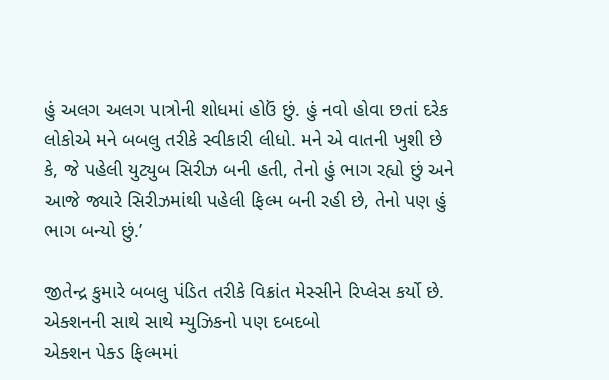હું અલગ અલગ પાત્રોની શોધમાં હોઉં છું. હું નવો હોવા છતાં દરેક લોકોએ મને બબલુ તરીકે સ્વીકારી લીધો. મને એ વાતની ખુશી છે કે, જે પહેલી યુટ્યુબ સિરીઝ બની હતી, તેનો હું ભાગ રહ્યો છું અને આજે જ્યારે સિરીઝમાંથી પહેલી ફિલ્મ બની રહી છે, તેનો પણ હું ભાગ બન્યો છું.’

જીતેન્દ્ર કુમારે બબલુ પંડિત તરીકે વિક્રાંત મેસ્સીને રિપ્લેસ કર્યો છે.
એક્શનની સાથે સાથે મ્યુઝિકનો પણ દબદબો
એક્શન પેક્ડ ફિલ્મમાં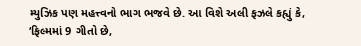મ્યુઝિક પણ મહત્ત્વનો ભાગ ભજવે છે. આ વિશે અલી ફઝલે કહ્યું કે, ‘ફિલ્મમાં 9 ગીતો છે,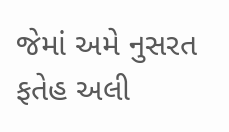જેમાં અમે નુસરત ફતેહ અલી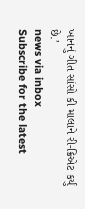ખાનનું ગીત સાંસો કી માલાને રી-ક્રિએટ કર્યું છે.’
news via inbox
Subscribe for the latest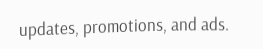updates, promotions, and ads.